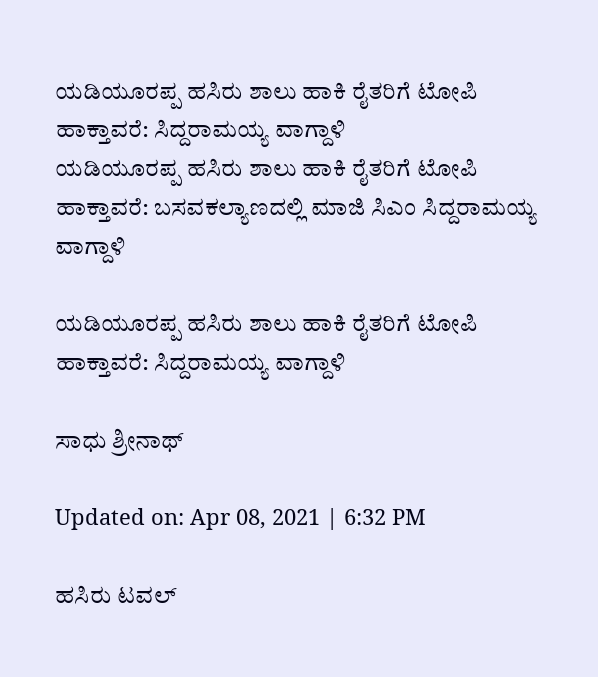ಯಡಿಯೂರಪ್ಪ ಹಸಿರು ಶಾಲು ಹಾಕಿ ರೈತರಿಗೆ ಟೋಪಿ ಹಾಕ್ತಾವರೆ: ಸಿದ್ದರಾಮಯ್ಯ ವಾಗ್ದಾಳಿ
ಯಡಿಯೂರಪ್ಪ ಹಸಿರು ಶಾಲು ಹಾಕಿ ರೈತರಿಗೆ ಟೋಪಿ ಹಾಕ್ತಾವರೆ: ಬಸವಕಲ್ಯಾಣದಲ್ಲಿ ಮಾಜಿ ಸಿಎಂ ಸಿದ್ದರಾಮಯ್ಯ ವಾಗ್ದಾಳಿ

ಯಡಿಯೂರಪ್ಪ ಹಸಿರು ಶಾಲು ಹಾಕಿ ರೈತರಿಗೆ ಟೋಪಿ ಹಾಕ್ತಾವರೆ: ಸಿದ್ದರಾಮಯ್ಯ ವಾಗ್ದಾಳಿ

ಸಾಧು ಶ್ರೀನಾಥ್

Updated on: Apr 08, 2021 | 6:32 PM

ಹಸಿರು ಟವಲ್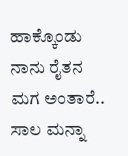ಹಾಕ್ಕೊಂಡು ನಾನು ರೈತನ ಮಗ ಅಂತಾರೆ.. ಸಾಲ ಮನ್ನಾ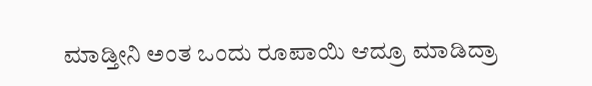ಮಾಡ್ತೀನಿ ಅಂತ ಒಂದು ರೂಪಾಯಿ ಆದ್ರೂ ಮಾಡಿದ್ರಾ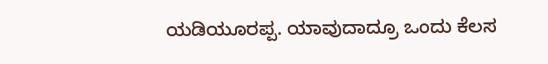ಯಡಿಯೂರಪ್ಪ. ಯಾವುದಾದ್ರೂ ಒಂದು ಕೆಲಸ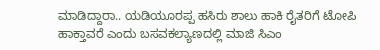ಮಾಡಿದ್ದಾರಾ.. ಯಡಿಯೂರಪ್ಪ ಹಸಿರು ಶಾಲು ಹಾಕಿ ರೈತರಿಗೆ ಟೋಪಿ ಹಾಕ್ತಾವರೆ ಎಂದು ಬಸವಕಲ್ಯಾಣದಲ್ಲಿ ಮಾಜಿ ಸಿಎಂ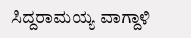ಸಿದ್ದರಾಮಯ್ಯ ವಾಗ್ದಾಳಿ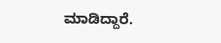ಮಾಡಿದ್ದಾರೆ.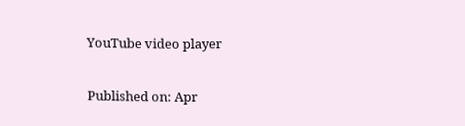YouTube video player

Published on: Apr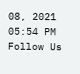08, 2021 05:54 PM
Follow Us